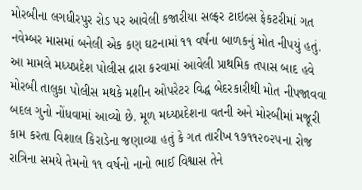મોરબીના લગધીરપુર રોડ પર આવેલી કજારીયા સલ્ફર ટાઇલ્સ ફેકટરીમાં ગત નવેમ્બર માસમાં બનેલી એક કણ ઘટનામાં ૧૧ વર્ષના બાળકનું મોત નીપયું હતું. આ મામલે મધ્યપ્રદેશ પોલીસ દ્રારા કરવામાં આવેલી પ્રાથમિક તપાસ બાદ હવે મોરબી તાલુકા પોલીસ મથકે મશીન ઓપરેટર વિદ્ધ બેદરકારીથી મોત નીપજાવવા બદલ ગુનો નોંધવામાં આવ્યો છે. મૂળ મધ્યપ્રદેશના વતની અને મોરબીમાં મજૂરી કામ કરતા વિશાલ કિરાડેના જણાવ્યા હતું કે ગત તારીખ ૧૭૧૧૨૦૨૫ના રોજ રાત્રિના સમયે તેમનો ૧૧ વર્ષનો નાનો ભાઈ વિશ્વાસ તેને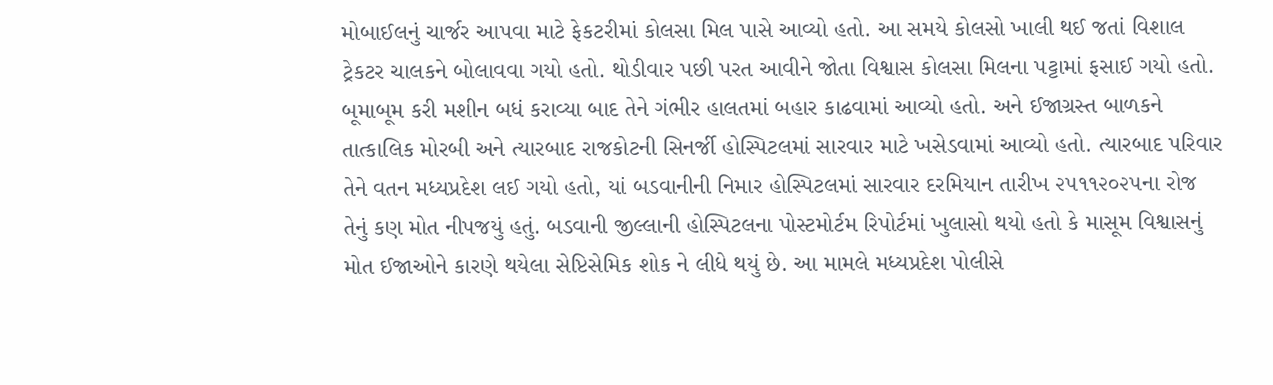મોબાઈલનું ચાર્જર આપવા માટે ફેકટરીમાં કોલસા મિલ પાસે આવ્યો હતો. આ સમયે કોલસો ખાલી થઈ જતાં વિશાલ ટ્રેકટર ચાલકને બોલાવવા ગયો હતો. થોડીવાર પછી પરત આવીને જોતા વિશ્વાસ કોલસા મિલના પટ્ટામાં ફસાઈ ગયો હતો. બૂમાબૂમ કરી મશીન બધં કરાવ્યા બાદ તેને ગંભીર હાલતમાં બહાર કાઢવામાં આવ્યો હતો. અને ઈજાગ્રસ્ત બાળકને તાત્કાલિક મોરબી અને ત્યારબાદ રાજકોટની સિનર્જી હોસ્પિટલમાં સારવાર માટે ખસેડવામાં આવ્યો હતો. ત્યારબાદ પરિવાર તેને વતન મધ્યપ્રદેશ લઈ ગયો હતો, યાં બડવાનીની નિમાર હોસ્પિટલમાં સારવાર દરમિયાન તારીખ ૨૫૧૧૨૦૨૫ના રોજ તેનું કણ મોત નીપજયું હતું. બડવાની જીલ્લાની હોસ્પિટલના પોસ્ટમોર્ટમ રિપોર્ટમાં ખુલાસો થયો હતો કે માસૂમ વિશ્વાસનું મોત ઈજાઓને કારણે થયેલા સેપ્ટિસેમિક શોક ને લીધે થયું છે. આ મામલે મધ્યપ્રદેશ પોલીસે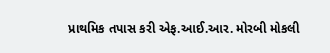પ્રાથમિક તપાસ કરી એફ.આઈ.આર. મોરબી મોકલી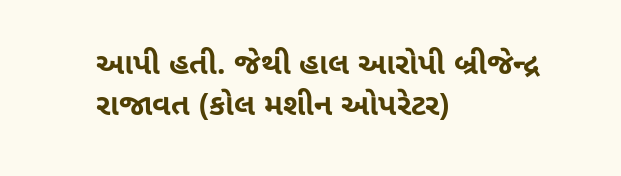આપી હતી. જેથી હાલ આરોપી બ્રીજેન્દ્ર રાજાવત (કોલ મશીન ઓપરેટર)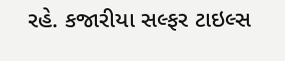રહે. કજારીયા સલ્ફર ટાઇલ્સ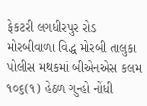ફેકટરી લગધીરપુર રોડ મોરબીવાળા વિદ્ધ મોરબી તાલુકા પોલીસ મથકમાં બીએનએસ કલમ ૧૦૬(૧) હેઠળ ગુન્હો નોંધી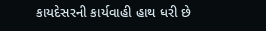કાયદેસરની કાર્યવાહી હાથ ધરી છે